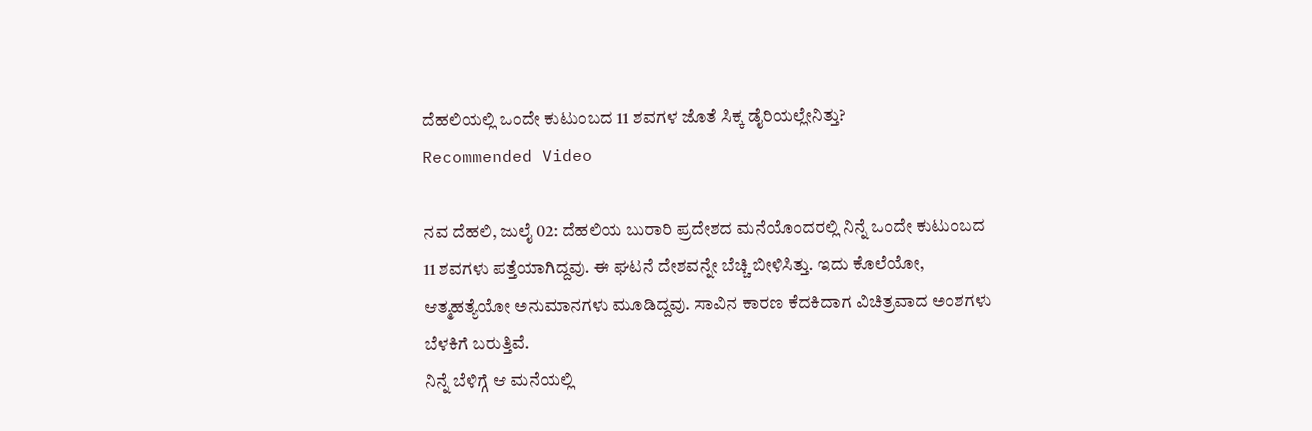ದೆಹಲಿಯಲ್ಲಿ ಒಂದೇ ಕುಟುಂಬದ 11 ಶವಗಳ ಜೊತೆ ಸಿಕ್ಕ ಡೈರಿಯಲ್ಲೇನಿತ್ತು?
Recommended Video

ನವ ದೆಹಲಿ, ಜುಲೈ 02: ದೆಹಲಿಯ ಬುರಾರಿ ಪ್ರದೇಶದ ಮನೆಯೊಂದರಲ್ಲಿ ನಿನ್ನೆ ಒಂದೇ ಕುಟುಂಬದ 11 ಶವಗಳು ಪತ್ತೆಯಾಗಿದ್ದವು. ಈ ಘಟನೆ ದೇಶವನ್ನೇ ಬೆಚ್ಚಿ ಬೀಳಿಸಿತ್ತು. ಇದು ಕೊಲೆಯೋ, ಆತ್ಮಹತ್ಯೆಯೋ ಅನುಮಾನಗಳು ಮೂಡಿದ್ದವು. ಸಾವಿನ ಕಾರಣ ಕೆದಕಿದಾಗ ವಿಚಿತ್ರವಾದ ಅಂಶಗಳು ಬೆಳಕಿಗೆ ಬರುತ್ತಿವೆ.
ನಿನ್ನೆ ಬೆಳಿಗ್ಗೆ ಆ ಮನೆಯಲ್ಲಿ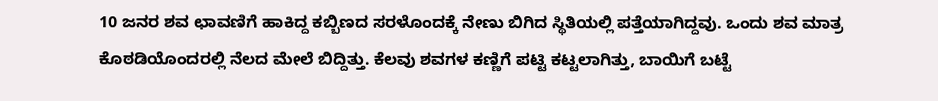10 ಜನರ ಶವ ಛಾವಣಿಗೆ ಹಾಕಿದ್ದ ಕಬ್ಬಿಣದ ಸರಳೊಂದಕ್ಕೆ ನೇಣು ಬಿಗಿದ ಸ್ಥಿತಿಯಲ್ಲಿ ಪತ್ತೆಯಾಗಿದ್ದವು. ಒಂದು ಶವ ಮಾತ್ರ ಕೊಠಡಿಯೊಂದರಲ್ಲಿ ನೆಲದ ಮೇಲೆ ಬಿದ್ದಿತ್ತು. ಕೆಲವು ಶವಗಳ ಕಣ್ಣಿಗೆ ಪಟ್ಟಿ ಕಟ್ಟಲಾಗಿತ್ತು, ಬಾಯಿಗೆ ಬಟ್ಟೆ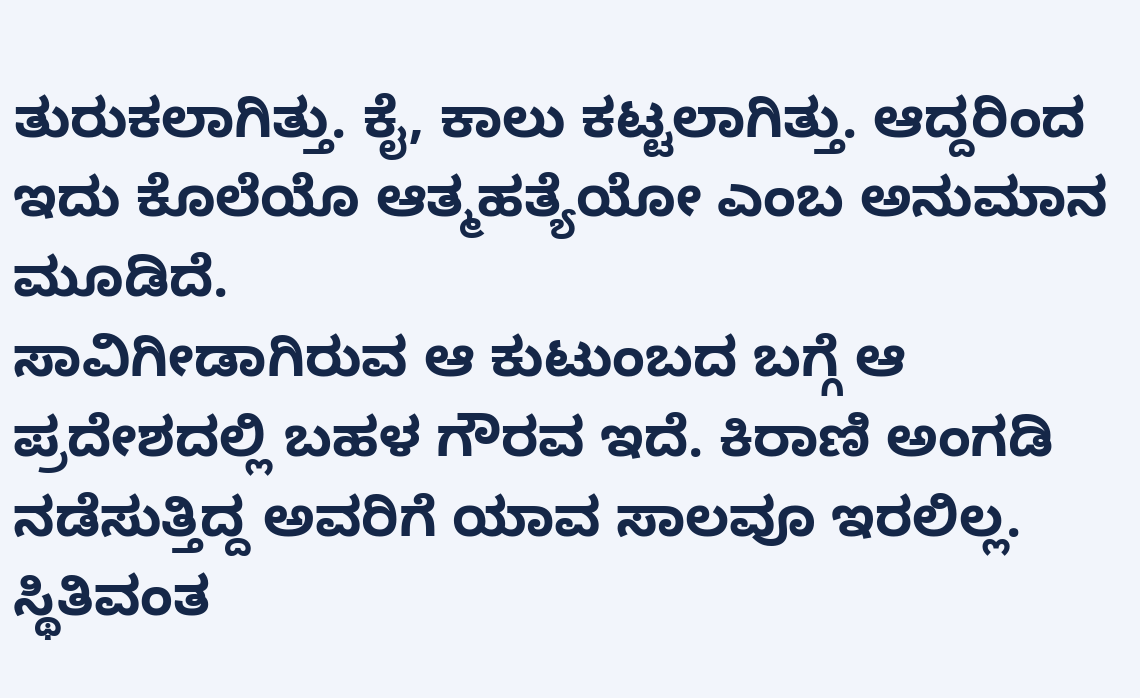ತುರುಕಲಾಗಿತ್ತು. ಕೈ, ಕಾಲು ಕಟ್ಟಲಾಗಿತ್ತು. ಆದ್ದರಿಂದ ಇದು ಕೊಲೆಯೊ ಆತ್ಮಹತ್ಯೆಯೋ ಎಂಬ ಅನುಮಾನ ಮೂಡಿದೆ.
ಸಾವಿಗೀಡಾಗಿರುವ ಆ ಕುಟುಂಬದ ಬಗ್ಗೆ ಆ ಪ್ರದೇಶದಲ್ಲಿ ಬಹಳ ಗೌರವ ಇದೆ. ಕಿರಾಣಿ ಅಂಗಡಿ ನಡೆಸುತ್ತಿದ್ದ ಅವರಿಗೆ ಯಾವ ಸಾಲವೂ ಇರಲಿಲ್ಲ. ಸ್ಥಿತಿವಂತ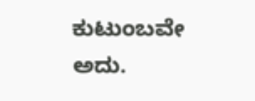ಕುಟುಂಬವೇ ಅದು.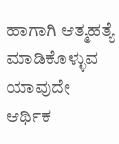ಹಾಗಾಗಿ ಆತ್ಮಹತ್ಯೆ ಮಾಡಿಕೊಳ್ಳುವ ಯಾವುದೇ ಆರ್ಥಿಕ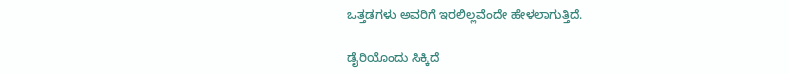ಒತ್ತಡಗಳು ಅವರಿಗೆ ಇರಲಿಲ್ಲವೆಂದೇ ಹೇಳಲಾಗುತ್ತಿದೆ.

ಡೈರಿಯೊಂದು ಸಿಕ್ಕಿದೆ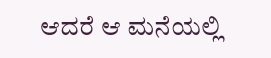ಆದರೆ ಆ ಮನೆಯಲ್ಲಿ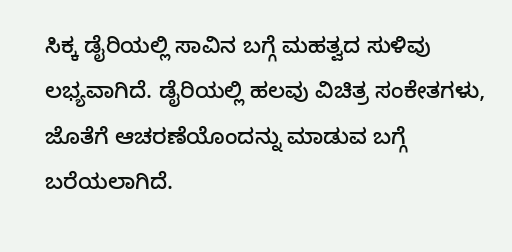ಸಿಕ್ಕ ಡೈರಿಯಲ್ಲಿ ಸಾವಿನ ಬಗ್ಗೆ ಮಹತ್ವದ ಸುಳಿವು ಲಭ್ಯವಾಗಿದೆ. ಡೈರಿಯಲ್ಲಿ ಹಲವು ವಿಚಿತ್ರ ಸಂಕೇತಗಳು, ಜೊತೆಗೆ ಆಚರಣೆಯೊಂದನ್ನು ಮಾಡುವ ಬಗ್ಗೆ ಬರೆಯಲಾಗಿದೆ.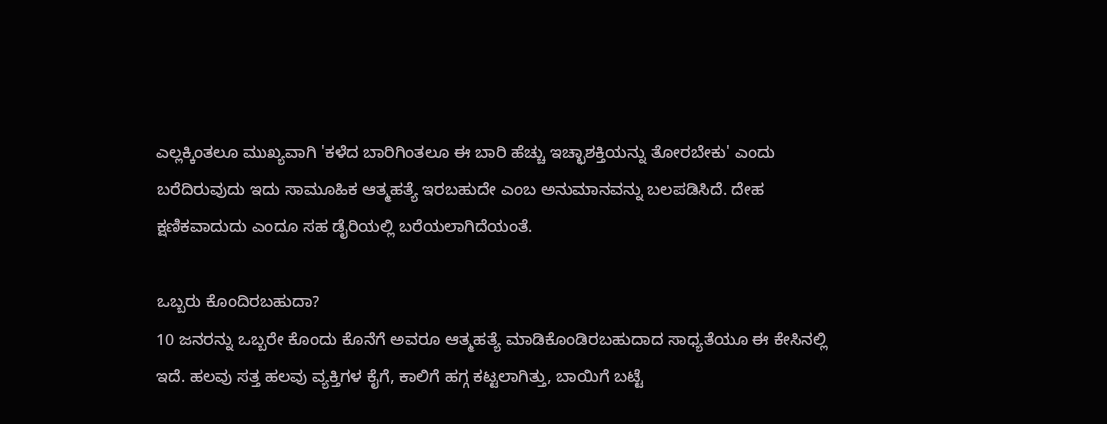ಎಲ್ಲಕ್ಕಿಂತಲೂ ಮುಖ್ಯವಾಗಿ 'ಕಳೆದ ಬಾರಿಗಿಂತಲೂ ಈ ಬಾರಿ ಹೆಚ್ಚು ಇಚ್ಛಾಶಕ್ತಿಯನ್ನು ತೋರಬೇಕು' ಎಂದು ಬರೆದಿರುವುದು ಇದು ಸಾಮೂಹಿಕ ಆತ್ಮಹತ್ಯೆ ಇರಬಹುದೇ ಎಂಬ ಅನುಮಾನವನ್ನು ಬಲಪಡಿಸಿದೆ. ದೇಹ ಕ್ಷಣಿಕವಾದುದು ಎಂದೂ ಸಹ ಡೈರಿಯಲ್ಲಿ ಬರೆಯಲಾಗಿದೆಯಂತೆ.

ಒಬ್ಬರು ಕೊಂದಿರಬಹುದಾ?
10 ಜನರನ್ನು ಒಬ್ಬರೇ ಕೊಂದು ಕೊನೆಗೆ ಅವರೂ ಆತ್ಮಹತ್ಯೆ ಮಾಡಿಕೊಂಡಿರಬಹುದಾದ ಸಾಧ್ಯತೆಯೂ ಈ ಕೇಸಿನಲ್ಲಿ ಇದೆ. ಹಲವು ಸತ್ತ ಹಲವು ವ್ಯಕ್ತಿಗಳ ಕೈಗೆ, ಕಾಲಿಗೆ ಹಗ್ಗ ಕಟ್ಟಲಾಗಿತ್ತು, ಬಾಯಿಗೆ ಬಟ್ಟೆ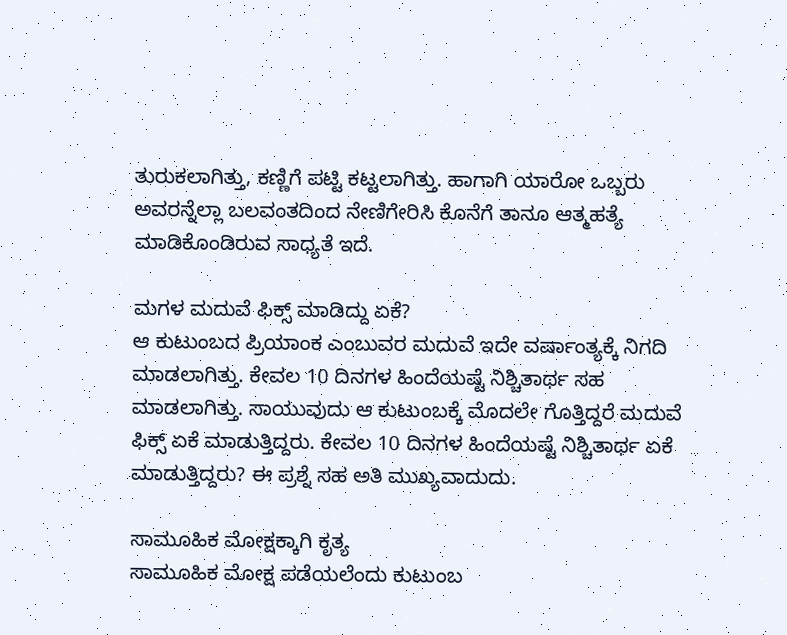ತುರುಕಲಾಗಿತ್ತು, ಕಣ್ಣಿಗೆ ಪಟ್ಟಿ ಕಟ್ಟಲಾಗಿತ್ತು. ಹಾಗಾಗಿ ಯಾರೋ ಒಬ್ಬರು ಅವರನ್ನೆಲ್ಲಾ ಬಲವಂತದಿಂದ ನೇಣಿಗೇರಿಸಿ ಕೊನೆಗೆ ತಾನೂ ಆತ್ಮಹತ್ಯೆ ಮಾಡಿಕೊಂಡಿರುವ ಸಾಧ್ಯತೆ ಇದೆ.

ಮಗಳ ಮದುವೆ ಫಿಕ್ಸ್ ಮಾಡಿದ್ದು ಏಕೆ?
ಆ ಕುಟುಂಬದ ಪ್ರಿಯಾಂಕ ಎಂಬುವರ ಮದುವೆ ಇದೇ ವರ್ಷಾಂತ್ಯಕ್ಕೆ ನಿಗದಿ ಮಾಡಲಾಗಿತ್ತು. ಕೇವಲ 10 ದಿನಗಳ ಹಿಂದೆಯಷ್ಟೆ ನಿಶ್ಚಿತಾರ್ಥ ಸಹ ಮಾಡಲಾಗಿತ್ತು. ಸಾಯುವುದು ಆ ಕುಟುಂಬಕ್ಕೆ ಮೊದಲೇ ಗೊತ್ತಿದ್ದರೆ ಮದುವೆ ಫಿಕ್ಸ್ ಏಕೆ ಮಾಡುತ್ತಿದ್ದರು. ಕೇವಲ 10 ದಿನಗಳ ಹಿಂದೆಯಷ್ಟೆ ನಿಶ್ಚಿತಾರ್ಥ ಏಕೆ ಮಾಡುತ್ತಿದ್ದರು? ಈ ಪ್ರಶ್ನೆ ಸಹ ಅತಿ ಮುಖ್ಯವಾದುದು.

ಸಾಮೂಹಿಕ ಮೋಕ್ಷಕ್ಕಾಗಿ ಕೃತ್ಯ
ಸಾಮೂಹಿಕ ಮೋಕ್ಷ ಪಡೆಯಲೆಂದು ಕುಟುಂಬ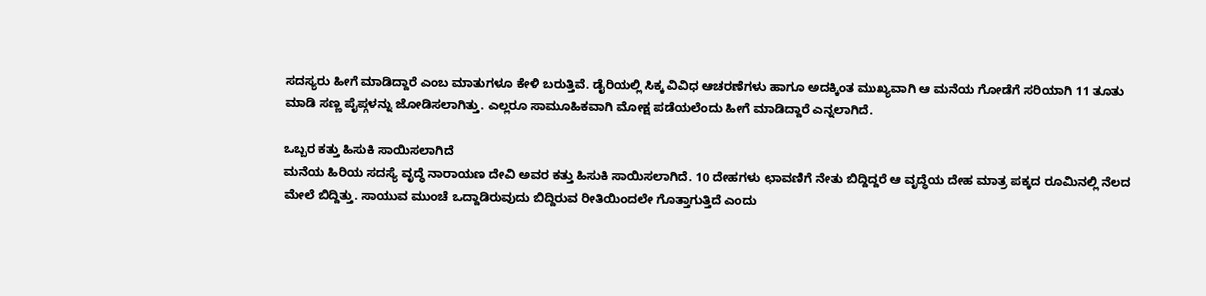ಸದಸ್ಯರು ಹೀಗೆ ಮಾಡಿದ್ದಾರೆ ಎಂಬ ಮಾತುಗಳೂ ಕೇಳಿ ಬರುತ್ತಿವೆ. ಡೈರಿಯಲ್ಲಿ ಸಿಕ್ಕ ವಿವಿಧ ಆಚರಣೆಗಳು ಹಾಗೂ ಅದಕ್ಕಿಂತ ಮುಖ್ಯವಾಗಿ ಆ ಮನೆಯ ಗೋಡೆಗೆ ಸರಿಯಾಗಿ 11 ತೂತು ಮಾಡಿ ಸಣ್ಣ ಪೈಪ್ಗಳನ್ನು ಜೋಡಿಸಲಾಗಿತ್ತು. ಎಲ್ಲರೂ ಸಾಮೂಹಿಕವಾಗಿ ಮೋಕ್ಷ ಪಡೆಯಲೆಂದು ಹೀಗೆ ಮಾಡಿದ್ದಾರೆ ಎನ್ನಲಾಗಿದೆ.

ಒಬ್ಬರ ಕತ್ತು ಹಿಸುಕಿ ಸಾಯಿಸಲಾಗಿದೆ
ಮನೆಯ ಹಿರಿಯ ಸದಸ್ಯೆ ವೃದ್ಧೆ ನಾರಾಯಣ ದೇವಿ ಅವರ ಕತ್ತು ಹಿಸುಕಿ ಸಾಯಿಸಲಾಗಿದೆ. 10 ದೇಹಗಳು ಛಾವಣಿಗೆ ನೇತು ಬಿದ್ದಿದ್ದರೆ ಆ ವೃದ್ಧೆಯ ದೇಹ ಮಾತ್ರ ಪಕ್ಕದ ರೂಮಿನಲ್ಲಿ ನೆಲದ ಮೇಲೆ ಬಿದ್ದಿತ್ತು. ಸಾಯುವ ಮುಂಚೆ ಒದ್ದಾಡಿರುವುದು ಬಿದ್ದಿರುವ ರೀತಿಯಿಂದಲೇ ಗೊತ್ತಾಗುತ್ತಿದೆ ಎಂದು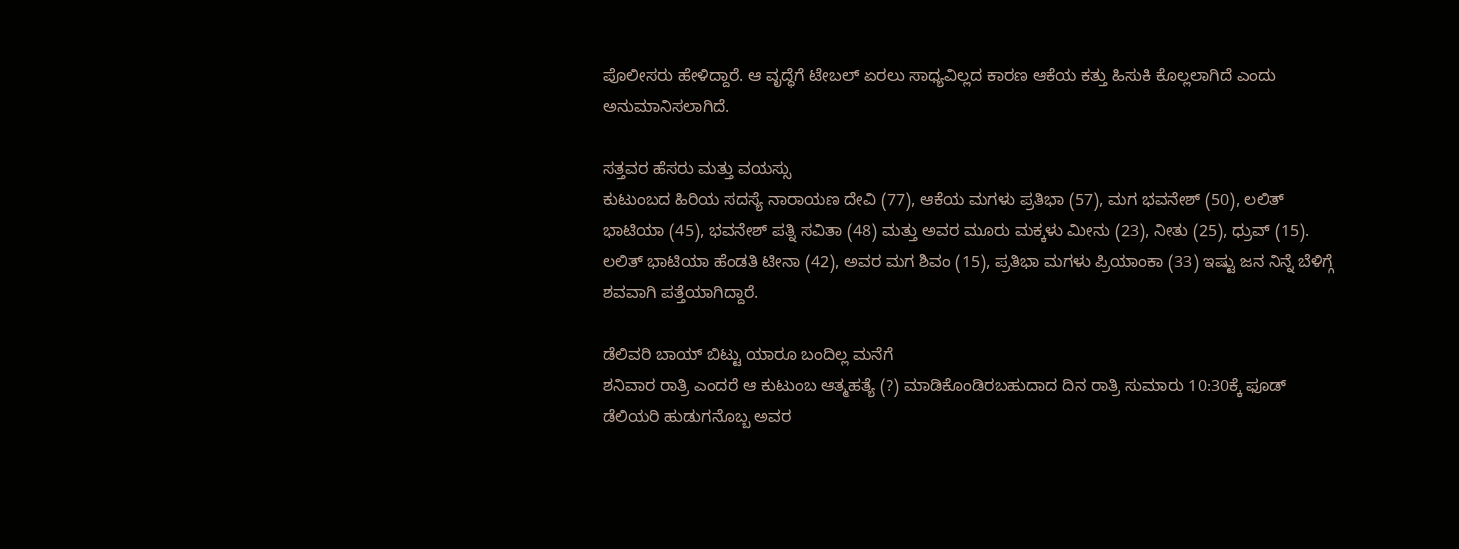ಪೊಲೀಸರು ಹೇಳಿದ್ದಾರೆ. ಆ ವೃದ್ಧೆಗೆ ಟೇಬಲ್ ಏರಲು ಸಾಧ್ಯವಿಲ್ಲದ ಕಾರಣ ಆಕೆಯ ಕತ್ತು ಹಿಸುಕಿ ಕೊಲ್ಲಲಾಗಿದೆ ಎಂದು ಅನುಮಾನಿಸಲಾಗಿದೆ.

ಸತ್ತವರ ಹೆಸರು ಮತ್ತು ವಯಸ್ಸು
ಕುಟುಂಬದ ಹಿರಿಯ ಸದಸ್ಯೆ ನಾರಾಯಣ ದೇವಿ (77), ಆಕೆಯ ಮಗಳು ಪ್ರತಿಭಾ (57), ಮಗ ಭವನೇಶ್ (50), ಲಲಿತ್ ಭಾಟಿಯಾ (45), ಭವನೇಶ್ ಪತ್ನಿ ಸವಿತಾ (48) ಮತ್ತು ಅವರ ಮೂರು ಮಕ್ಕಳು ಮೀನು (23), ನೀತು (25), ಧ್ರುವ್ (15). ಲಲಿತ್ ಭಾಟಿಯಾ ಹೆಂಡತಿ ಟೀನಾ (42), ಅವರ ಮಗ ಶಿವಂ (15), ಪ್ರತಿಭಾ ಮಗಳು ಪ್ರಿಯಾಂಕಾ (33) ಇಷ್ಟು ಜನ ನಿನ್ನೆ ಬೆಳಿಗ್ಗೆ ಶವವಾಗಿ ಪತ್ತೆಯಾಗಿದ್ದಾರೆ.

ಡೆಲಿವರಿ ಬಾಯ್ ಬಿಟ್ಟು ಯಾರೂ ಬಂದಿಲ್ಲ ಮನೆಗೆ
ಶನಿವಾರ ರಾತ್ರಿ ಎಂದರೆ ಆ ಕುಟುಂಬ ಆತ್ಮಹತ್ಯೆ (?) ಮಾಡಿಕೊಂಡಿರಬಹುದಾದ ದಿನ ರಾತ್ರಿ ಸುಮಾರು 10:30ಕ್ಕೆ ಫೂಡ್ ಡೆಲಿಯರಿ ಹುಡುಗನೊಬ್ಬ ಅವರ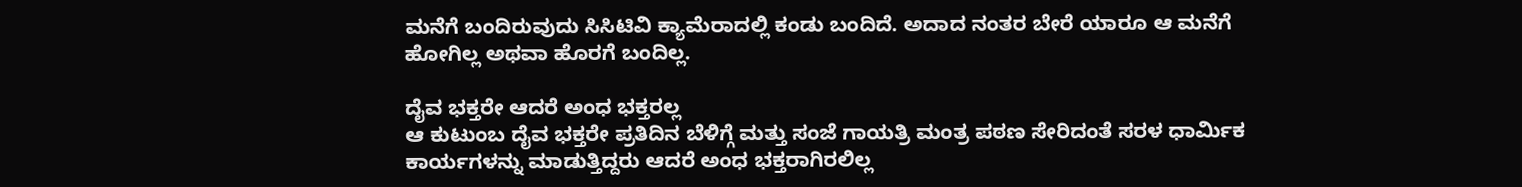ಮನೆಗೆ ಬಂದಿರುವುದು ಸಿಸಿಟಿವಿ ಕ್ಯಾಮೆರಾದಲ್ಲಿ ಕಂಡು ಬಂದಿದೆ. ಅದಾದ ನಂತರ ಬೇರೆ ಯಾರೂ ಆ ಮನೆಗೆ ಹೋಗಿಲ್ಲ ಅಥವಾ ಹೊರಗೆ ಬಂದಿಲ್ಲ.

ದೈವ ಭಕ್ತರೇ ಆದರೆ ಅಂಧ ಭಕ್ತರಲ್ಲ
ಆ ಕುಟುಂಬ ದೈವ ಭಕ್ತರೇ ಪ್ರತಿದಿನ ಬೆಳಿಗ್ಗೆ ಮತ್ತು ಸಂಜೆ ಗಾಯತ್ರಿ ಮಂತ್ರ ಪಠಣ ಸೇರಿದಂತೆ ಸರಳ ಧಾರ್ಮಿಕ ಕಾರ್ಯಗಳನ್ನು ಮಾಡುತ್ತಿದ್ದರು ಆದರೆ ಅಂಧ ಭಕ್ತರಾಗಿರಲಿಲ್ಲ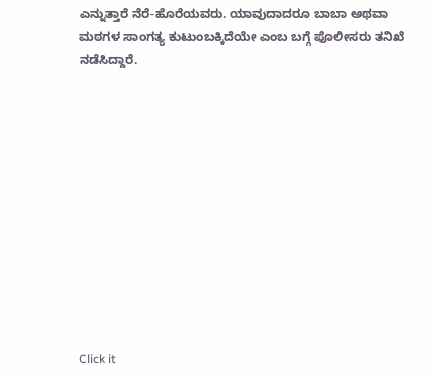ಎನ್ನುತ್ತಾರೆ ನೆರೆ-ಹೊರೆಯವರು. ಯಾವುದಾದರೂ ಬಾಬಾ ಅಥವಾ ಮಠಗಳ ಸಾಂಗತ್ಯ ಕುಟುಂಬಕ್ಕಿದೆಯೇ ಎಂಬ ಬಗ್ಗೆ ಪೊಲೀಸರು ತನಿಖೆ ನಡೆಸಿದ್ದಾರೆ.












Click it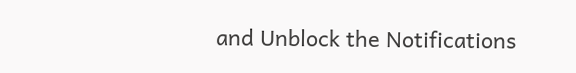and Unblock the Notifications